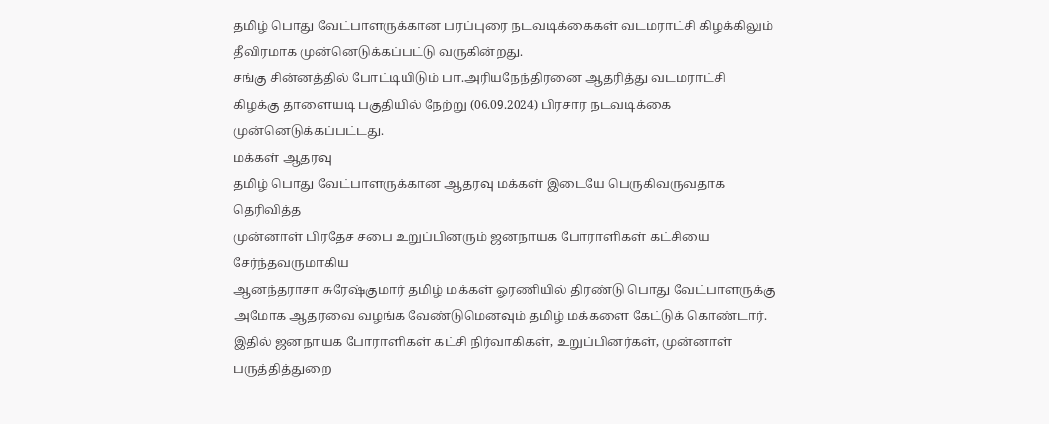தமிழ் பொது வேட்பாளருக்கான பரப்புரை நடவடிக்கைகள் வடமராட்சி கிழக்கிலும்
தீவிரமாக முன்னெடுக்கப்பட்டு வருகின்றது.
சங்கு சின்னத்தில் போட்டியிடும் பா.அரியநேந்திரனை ஆதரித்து வடமராட்சி
கிழக்கு தாளையடி பகுதியில் நேற்று (06.09.2024) பிரசார நடவடிக்கை
முன்னெடுக்கப்பட்டது.
மக்கள் ஆதரவு
தமிழ் பொது வேட்பாளருக்கான ஆதரவு மக்கள் இடையே பெருகிவருவதாக தெரிவித்த
முன்னாள் பிரதேச சபை உறுப்பினரும் ஜனநாயக போராளிகள் கட்சியை சேர்ந்தவருமாகிய
ஆனந்தராசா சுரேஷ்குமார் தமிழ் மக்கள் ஓரணியில் திரண்டு பொது வேட்பாளருக்கு
அமோக ஆதரவை வழங்க வேண்டுமெனவும் தமிழ் மக்களை கேட்டுக் கொண்டார்.
இதில் ஜனநாயக போராளிகள் கட்சி நிர்வாகிகள், உறுப்பினர்கள், முன்னாள்
பருத்தித்துறை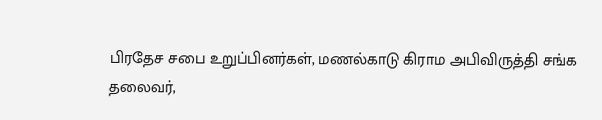பிரதேச சபை உறுப்பினர்கள், மணல்காடு கிராம அபிவிருத்தி சங்க
தலைவர்,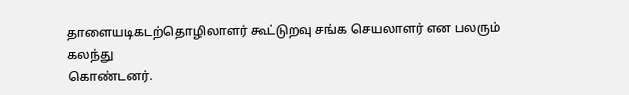தாளையடிகடற்தொழிலாளர் கூட்டுறவு சங்க செயலாளர் என பலரும் கலந்து
கொண்டனர்.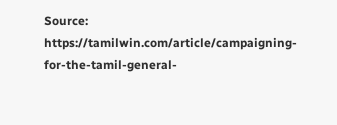Source: https://tamilwin.com/article/campaigning-for-the-tamil-general-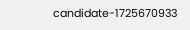candidate-1725670933